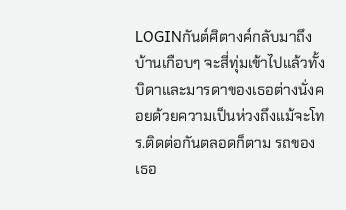LOGINกันต์ศิตางค์กลับมาถึงบ้านเกือบๆ จะสี่ทุ่มเข้าไปแล้วทั้งบิดาและมารดาของเธอต่างนั่งคอยด้วยความเป็นห่วงถึงแม้จะโทร.ติดต่อกันตลอดก็ตาม รถของเธอ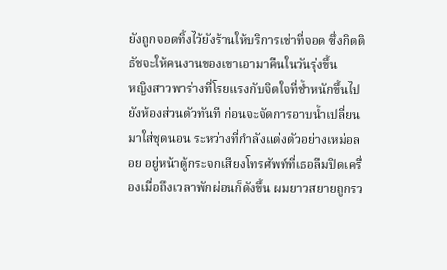ยังถูกจอดทิ้งไว้ยังร้านให้บริการเช่าที่จอด ซึ่งกิตติธัชจะให้คนงานของเขาเอามาคืนในวันรุ่งขึ้น
หญิงสาวพาร่างที่โรยแรงกับจิตใจที่ช้ำหนักขึ้นไปยังห้องส่วนตัวทันที ก่อนจะจัดการอาบน้ำเปลี่ยนมาใส่ชุดนอน ระหว่างที่กำลังแต่งตัวอย่างเหม่อลอย อยู่หน้าตู้กระจกเสียงโทรศัพท์ที่เธอลืมปิดเครื่องเมื่อถึงเวลาพักผ่อนก็ดังขึ้น ผมยาวสยายถูกรว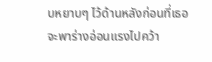บหยาบๆ ไว้ด้านหลังก่อนที่เธอจะพาร่างอ่อนแรงไปคว้า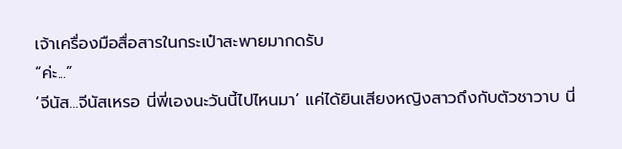เจ้าเครื่องมือสื่อสารในกระเป๋าสะพายมากดรับ
“ค่ะ...”
‘จีนัส...จีนัสเหรอ นี่พี่เองนะวันนี้ไปไหนมา’ แค่ได้ยินเสียงหญิงสาวถึงกับตัวชาวาบ นี่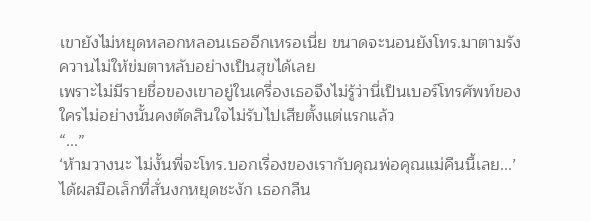เขายังไม่หยุดหลอกหลอนเธออีกเหรอเนี่ย ขนาดจะนอนยังโทร.มาตามรังควานไม่ให้ข่มตาหลับอย่างเป็นสุขได้เลย
เพราะไม่มีรายชื่อของเขาอยู่ในเครื่องเธอจึงไม่รู้ว่านี่เป็นเบอร์โทรศัพท์ของใครไม่อย่างนั้นคงตัดสินใจไม่รับไปเสียตั้งแต่แรกแล้ว
“...”
‘ห้ามวางนะ ไม่งั้นพี่จะโทร.บอกเรื่องของเรากับคุณพ่อคุณแม่คืนนี้เลย...’ ได้ผลมือเล็กที่สั่นงกหยุดชะงัก เธอกลืน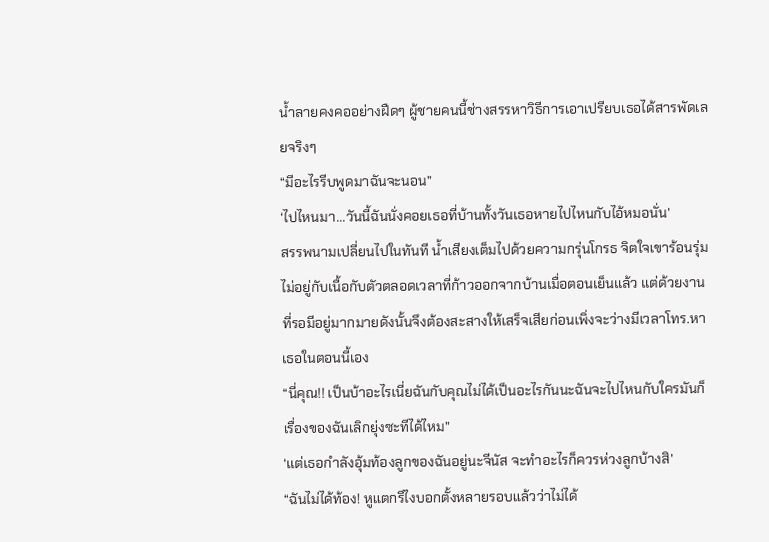น้ำลายคงคออย่างฝืดๆ ผู้ชายคนนี้ช่างสรรหาวิธีการเอาเปรียบเธอได้สารพัดเลยจริงๆ
“มีอะไรรีบพูดมาฉันจะนอน”
‘ไปไหนมา...วันนี้ฉันนั่งคอยเธอที่บ้านทั้งวันเธอหายไปไหนกับไอ้หมอนั่น’
สรรพนามเปลี่ยนไปในทันที น้ำเสียงเต็มไปด้วยความกรุ่นโกรธ จิตใจเขาร้อนรุ่มไม่อยู่กับเนื้อกับตัวตลอดเวลาที่ก้าวออกจากบ้านเมื่อตอนเย็นแล้ว แต่ด้วยงานที่รอมีอยู่มากมายดังนั้นจึงต้องสะสางให้เสร็จเสียก่อนเพิ่งจะว่างมีเวลาโทร.หาเธอในตอนนี้เอง
“นี่คุณ!! เป็นบ้าอะไรเนี่ยฉันกับคุณไม่ได้เป็นอะไรกันนะฉันจะไปไหนกับใครมันก็เรื่องของฉันเลิกยุ่งซะทีได้ไหม”
‘แต่เธอกำลังอุ้มท้องลูกของฉันอยู่นะจีนัส จะทำอะไรก็ควรห่วงลูกบ้างสิ’
“ฉันไม่ได้ท้อง! หูแตกรึไงบอกตั้งหลายรอบแล้วว่าไม่ได้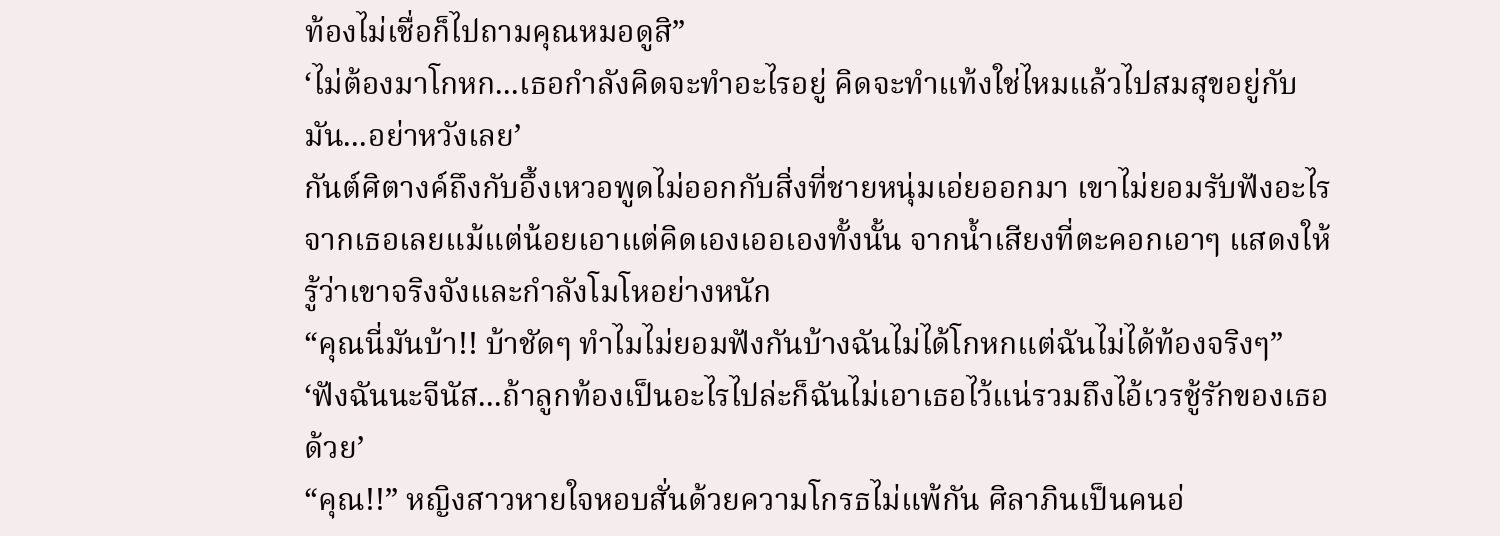ท้องไม่เชื่อก็ไปถามคุณหมอดูสิ”
‘ไม่ต้องมาโกหก...เธอกำลังคิดจะทำอะไรอยู่ คิดจะทำแท้งใช่ไหมแล้วไปสมสุขอยู่กับมัน...อย่าหวังเลย’
กันต์ศิตางค์ถึงกับอึ้งเหวอพูดไม่ออกกับสิ่งที่ชายหนุ่มเอ่ยออกมา เขาไม่ยอมรับฟังอะไรจากเธอเลยแม้แต่น้อยเอาแต่คิดเองเออเองทั้งนั้น จากน้ำเสียงที่ตะคอกเอาๆ แสดงให้รู้ว่าเขาจริงจังและกำลังโมโหอย่างหนัก
“คุณนี่มันบ้า!! บ้าชัดๆ ทำไมไม่ยอมฟังกันบ้างฉันไม่ได้โกหกแต่ฉันไม่ได้ท้องจริงๆ”
‘ฟังฉันนะจีนัส...ถ้าลูกท้องเป็นอะไรไปล่ะก็ฉันไม่เอาเธอไว้แน่รวมถึงไอ้เวรชู้รักของเธอด้วย’
“คุณ!!” หญิงสาวหายใจหอบสั่นด้วยความโกรธไม่แพ้กัน ศิลาภินเป็นคนอ่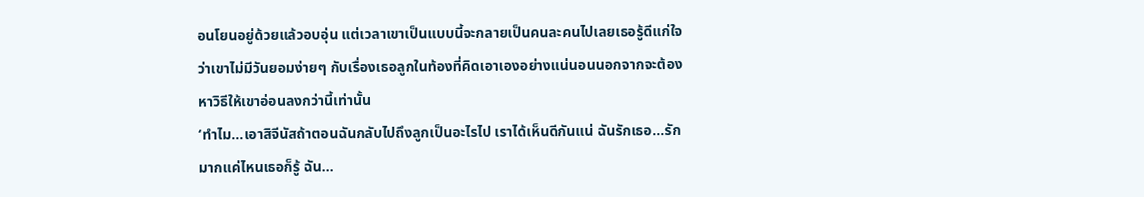อนโยนอยู่ด้วยแล้วอบอุ่น แต่เวลาเขาเป็นแบบนี้จะกลายเป็นคนละคนไปเลยเธอรู้ดีแก่ใจว่าเขาไม่มีวันยอมง่ายๆ กับเรื่องเธอลูกในท้องที่คิดเอาเองอย่างแน่นอนนอกจากจะต้องหาวิธีให้เขาอ่อนลงกว่านี้เท่านั้น
‘ทำไม...เอาสิจีนัสถ้าตอนฉันกลับไปถึงลูกเป็นอะไรไป เราได้เห็นดีกันแน่ ฉันรักเธอ...รักมากแค่ไหนเธอก็รู้ ฉัน...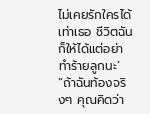ไม่เคยรักใครได้เท่าเธอ ชีวิตฉันก็ให้ได้แต่อย่าทำร้ายลูกนะ’
“ถ้าฉันท้องจริงๆ คุณคิดว่า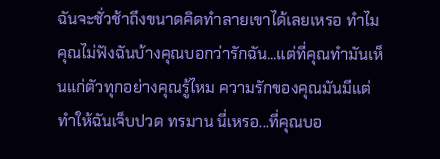ฉันจะชั่วช้าถึงขนาดคิดทำลายเขาได้เลยเหรอ ทำไมคุณไม่ฟังฉันบ้างคุณบอกว่ารักฉัน...แต่ที่คุณทำมันเห็นแก่ตัวทุกอย่างคุณรู้ไหม ความรักของคุณมันมีแต่ทำให้ฉันเจ็บปวด ทรมาน นี่เหรอ...ที่คุณบอ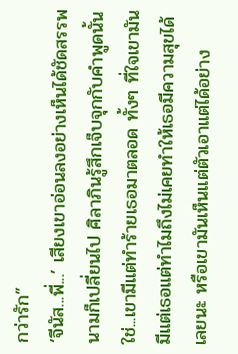กว่ารัก”
‘จีนัส...พี่...’ เสียงเขาอ่อนลงอย่างเห็นได้ชัดสรรพนามก็เปลี่ยนไป ศิลาภินรู้สึกเจ็บจุกกับคำพูดนั้น
ใช่...เขามีแต่ทำร้ายเธอมาตลอด ทั้งๆ ที่ใจเขามันมีแต่เธอแต่ทำไมถึงไม่เคยทำให้เธอมีความสุขได้เลยนะ หรือเขามันเห็นแต่ตัวเอาแต่ได้อย่าง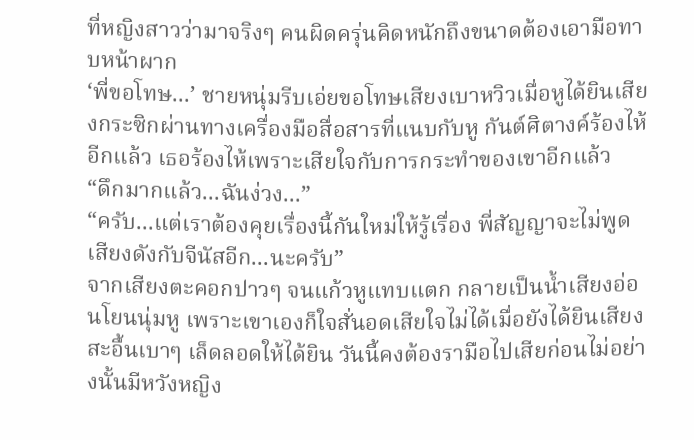ที่หญิงสาวว่ามาจริงๆ คนผิดครุ่นคิดหนักถึงขนาดต้องเอามือทาบหน้าผาก
‘พี่ขอโทษ...’ ชายหนุ่มรีบเอ่ยขอโทษเสียงเบาหวิวเมื่อหูได้ยินเสียงกระซิกผ่านทางเครื่องมือสื่อสารที่แนบกับหู กันต์ศิตางค์ร้องไห้อีกแล้ว เธอร้องไห้เพราะเสียใจกับการกระทำของเขาอีกแล้ว
“ดึกมากแล้ว...ฉันง่วง...”
“ครับ...แต่เราต้องคุยเรื่องนี้กันใหม่ให้รู้เรื่อง พี่สัญญาจะไม่พูดเสียงดังกับจีนัสอีก...นะครับ”
จากเสียงตะคอกปาวๆ จนแก้วหูแทบแตก กลายเป็นน้ำเสียงอ่อนโยนนุ่มหู เพราะเขาเองก็ใจสั่นอดเสียใจไม่ได้เมื่อยังได้ยินเสียงสะอื้นเบาๆ เล็ดลอดให้ได้ยิน วันนี้คงต้องรามือไปเสียก่อนไม่อย่างนั้นมีหวังหญิง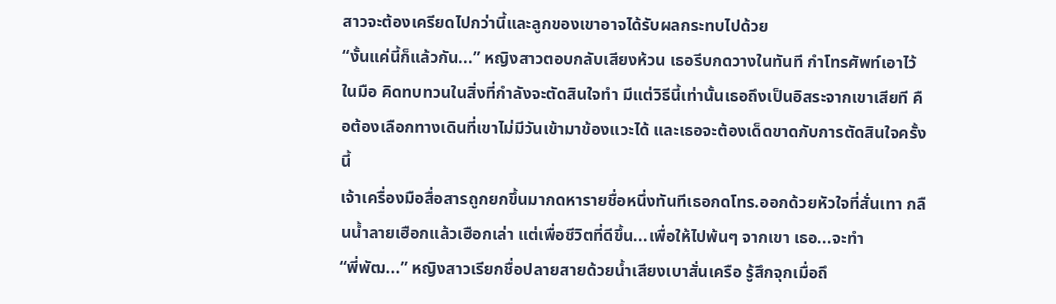สาวจะต้องเครียดไปกว่านี้และลูกของเขาอาจได้รับผลกระทบไปด้วย
“งั้นแค่นี้ก็แล้วกัน...” หญิงสาวตอบกลับเสียงห้วน เธอรีบกดวางในทันที กำโทรศัพท์เอาไว้ในมือ คิดทบทวนในสิ่งที่กำลังจะตัดสินใจทำ มีแต่วิธีนี้เท่านั้นเธอถึงเป็นอิสระจากเขาเสียที คือต้องเลือกทางเดินที่เขาไม่มีวันเข้ามาข้องแวะได้ และเธอจะต้องเด็ดขาดกับการตัดสินใจครั้งนี้
เจ้าเครื่องมือสื่อสารถูกยกขึ้นมากดหารายชื่อหนึ่งทันทีเธอกดโทร.ออกด้วยหัวใจที่สั่นเทา กลืนน้ำลายเฮือกแล้วเฮือกเล่า แต่เพื่อชีวิตที่ดีขึ้น...เพื่อให้ไปพ้นๆ จากเขา เธอ...จะทำ
“พี่พัฒ...” หญิงสาวเรียกชื่อปลายสายด้วยน้ำเสียงเบาสั่นเครือ รู้สึกจุกเมื่อถึ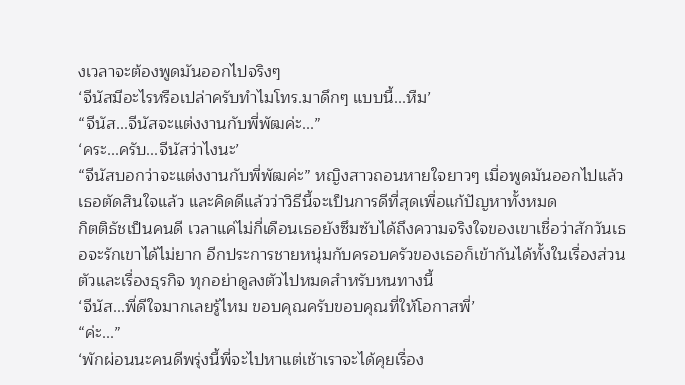งเวลาจะต้องพูดมันออกไปจริงๆ
‘จีนัสมีอะไรหรือเปล่าครับทำไมโทร.มาดึกๆ แบบนี้...หืม’
“จีนัส...จีนัสจะแต่งงานกับพี่พัฒค่ะ...”
‘คระ...ครับ...จีนัสว่าไงนะ’
“จีนัสบอกว่าจะแต่งงานกับพี่พัฒค่ะ” หญิงสาวถอนหายใจยาวๆ เมื่อพูดมันออกไปแล้ว เธอตัดสินใจแล้ว และคิดดีแล้วว่าวิธีนี้จะเป็นการดีที่สุดเพื่อแก้ปัญหาทั้งหมด
กิตติธัชเป็นคนดี เวลาแค่ไม่กี่เดือนเธอยังซึมซับได้ถึงความจริงใจของเขาเชื่อว่าสักวันเธอจะรักเขาได้ไม่ยาก อีกประการชายหนุ่มกับครอบครัวของเธอก็เข้ากันได้ทั้งในเรื่องส่วนตัวและเรื่องธุรกิจ ทุกอย่าดูลงตัวไปหมดสำหรับหนทางนี้
‘จีนัส...พี่ดีใจมากเลยรู้ไหม ขอบคุณครับขอบคุณที่ให้โอกาสพี่’
“ค่ะ...”
‘พักผ่อนนะคนดีพรุ่งนี้พี่จะไปหาแต่เช้าเราจะได้คุยเรื่อง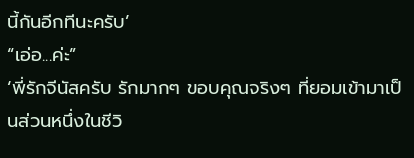นี้กันอีกทีนะครับ’
“เอ่อ...ค่ะ”
‘พี่รักจีนัสครับ รักมากๆ ขอบคุณจริงๆ ที่ยอมเข้ามาเป็นส่วนหนึ่งในชีวิ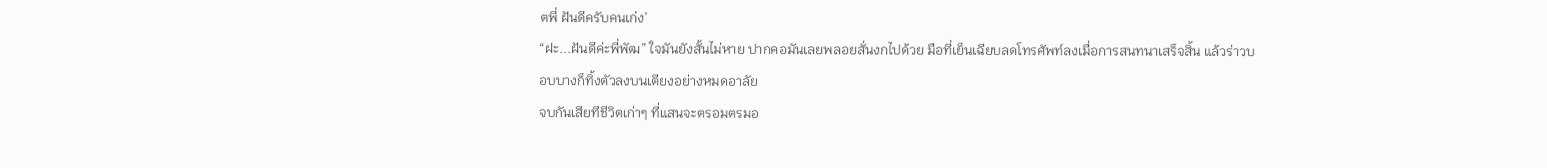ตพี่ ฝันดีครับคนเก่ง’
“ฝะ...ฝันดีค่ะพี่พัฒ” ใจมันยังสั้นไม่หาย ปากคอมันเลยพลอยสั่นงกไปด้วย มือที่เย็นเฉียบลดโทรศัพท์ลงเมื่อการสนทนาเสร็จสิ้น แล้วร่าวบอบบางก็ทิ้งตัวลงบนเตียงอย่างหมดอาลัย
จบกันเสียทีชีวิตเก่าๆ ที่แสนจะตรอมตรมอ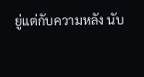ยู่แต่กับความหลัง นับ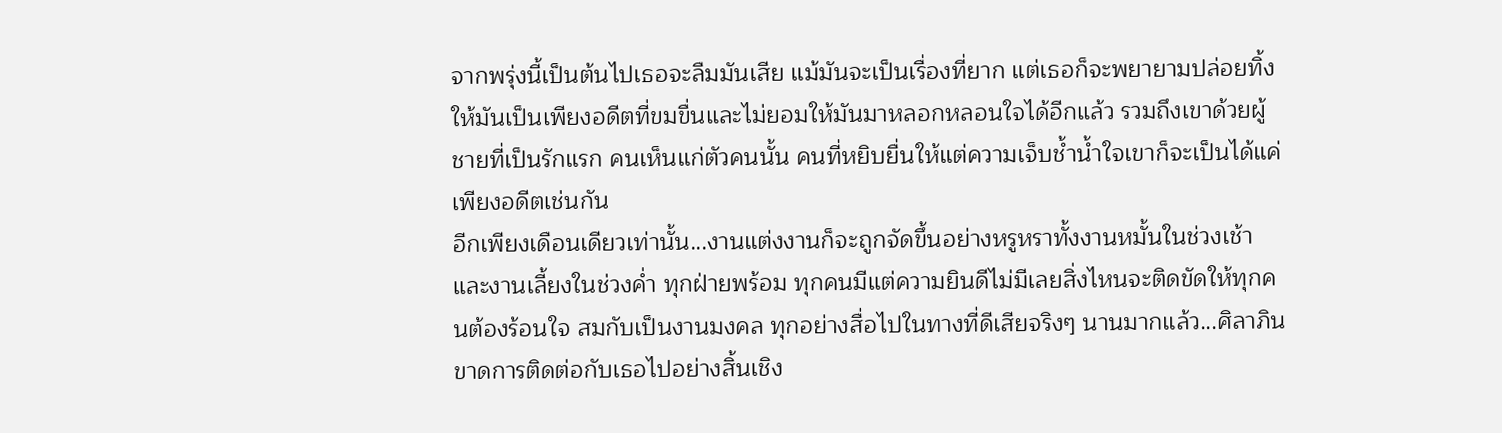จากพรุ่งนี้เป็นต้นไปเธอจะลืมมันเสีย แม้มันจะเป็นเรื่องที่ยาก แต่เธอก็จะพยายามปล่อยทิ้งให้มันเป็นเพียงอดีตที่ขมขื่นและไม่ยอมให้มันมาหลอกหลอนใจได้อีกแล้ว รวมถึงเขาด้วยผู้ชายที่เป็นรักแรก คนเห็นแก่ตัวคนนั้น คนที่หยิบยื่นให้แต่ความเจ็บช้ำน้ำใจเขาก็จะเป็นได้แค่เพียงอดีตเช่นกัน
อีกเพียงเดือนเดียวเท่านั้น...งานแต่งงานก็จะถูกจัดขึ้นอย่างหรูหราทั้งงานหมั้นในช่วงเช้าและงานเลี้ยงในช่วงค่ำ ทุกฝ่ายพร้อม ทุกคนมีแต่ความยินดีไม่มีเลยสิ่งไหนจะติดขัดให้ทุกคนต้องร้อนใจ สมกับเป็นงานมงคล ทุกอย่างสื่อไปในทางที่ดีเสียจริงๆ นานมากแล้ว...ศิลาภินขาดการติดต่อกับเธอไปอย่างสิ้นเชิง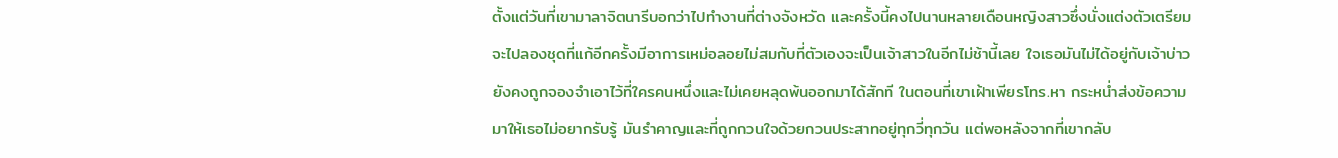ตั้งแต่วันที่เขามาลาจิตนารีบอกว่าไปทำงานที่ต่างจังหวัด และครั้งนี้คงไปนานหลายเดือนหญิงสาวซึ่งนั่งแต่งตัวเตรียมจะไปลองชุดที่แก้อีกครั้งมีอาการเหม่อลอยไม่สมกับที่ตัวเองจะเป็นเจ้าสาวในอีกไม่ช้านี้เลย ใจเธอมันไม่ได้อยู่กับเจ้าบ่าว ยังคงถูกจองจำเอาไว้ที่ใครคนหนึ่งและไม่เคยหลุดพ้นออกมาได้สักที ในตอนที่เขาเฝ้าเพียรโทร.หา กระหน่ำส่งข้อความมาให้เธอไม่อยากรับรู้ มันรำคาญและที่ถูกกวนใจด้วยกวนประสาทอยู่ทุกวี่ทุกวัน แต่พอหลังจากที่เขากลับ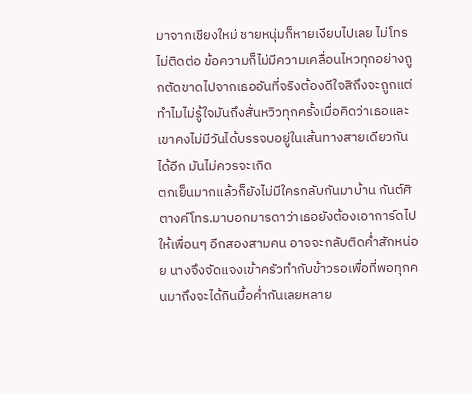มาจากเชียงใหม่ ชายหนุ่มก็หายเงียบไปเลย ไม่โทร ไม่ติดต่อ ข้อความก็ไม่มีความเคลื่อนไหวทุกอย่างถูกตัดขาดไปจากเธออันที่จริงต้องดีใจสิถึงจะถูกแต่ทำไมไม่รู้ใจมันถึงสั่นหวิวทุกครั้งเมื่อคิดว่าเธอและเขาคงไม่มีวันได้บรรจบอยู่ในเส้นทางสายเดียวกันได้อีก มันไม่ควรจะเกิด
ตกเย็นมากแล้วก็ยังไม่มีใครกลับกันมาบ้าน กันต์ศิตางค์โทร.มาบอกมารดาว่าเธอยังต้องเอาการ์ดไปให้เพื่อนๆ อีกสองสามคน อาจจะกลับติดค่ำสักหน่อย นางจึงจัดแจงเข้าครัวทำกับข้าวรอเพื่อที่พอทุกคนมาถึงจะได้กินมื้อค่ำกันเลยหลาย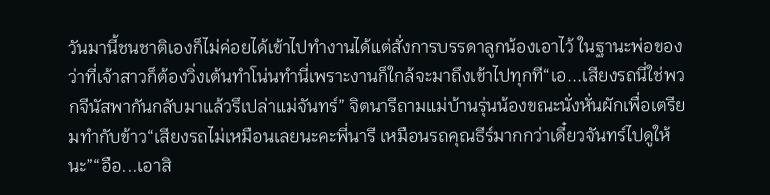วันมานี้ชนชาติเองก็ไม่ค่อยได้เข้าไปทำงานได้แต่สั่งการบรรดาลูกน้องเอาไว้ ในฐานะพ่อของว่าที่เจ้าสาวก็ต้องวิ่งเต้นทำโน่นทำนี่เพราะงานก็ใกล้จะมาถึงเข้าไปทุกที“เอ...เสียงรถนี่ใช่พวกจีนัสพากันกลับมาแล้วรึเปล่าแม่จันทร์” จิตนารีถามแม่บ้านรุ่นน้องขณะนั่งหั่นผักเพื่อเตรียมทำกับข้าว“เสียงรถไม่เหมือนเลยนะคะพี่นารี เหมือนรถคุณธีร์มากกว่าเดี๋ยวจันทร์ไปดูให้นะ”“อือ...เอาสิ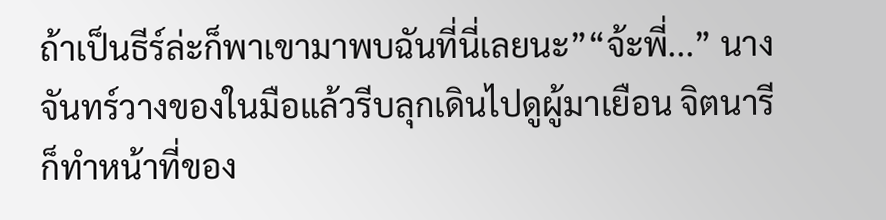ถ้าเป็นธีร์ล่ะก็พาเขามาพบฉันที่นี่เลยนะ”“จ้ะพี่...” นางจันทร์วางของในมือแล้วรีบลุกเดินไปดูผู้มาเยือน จิตนารีก็ทำหน้าที่ของ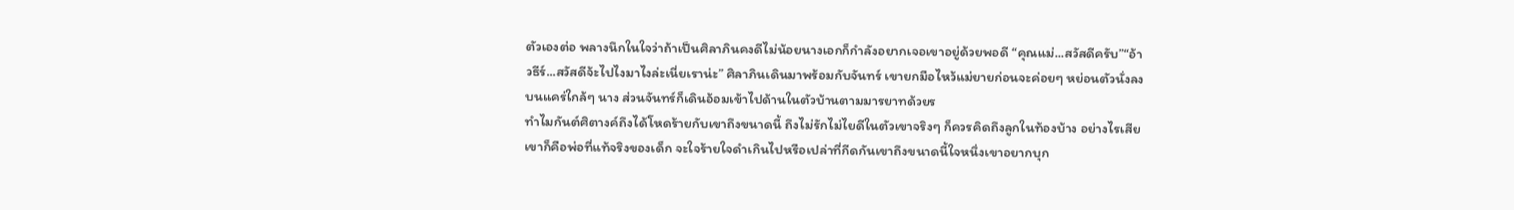ตัวเองต่อ พลางนึกในใจว่าถ้าเป็นศิลาภินคงดีไม่น้อยนางเอกก็กำลังอยากเจอเขาอยู่ด้วยพอดี “คุณแม่...สวัสดีครับ”“อ้าวธีร์...สวัสดีจ้ะไปไงมาไงล่ะเนี่ยเราน่ะ” ศิลาภินเดินมาพร้อมกับจันทร์ เขายกมือไหว้แม่ยายก่อนจะค่อยๆ หย่อนตัวนั่งลงบนแคร่ใกล้ๆ นาง ส่วนจันทร์ก็เดินอ้อมเข้าไปด้านในตัวบ้านตามมารยาทด้วยร
ทำไมกันต์ศิตางค์ถึงได้โหดร้ายกับเขาถึงขนาดนี้ ถึงไม่รักไม่ไยดีในตัวเขาจริงๆ ก็ควรคิดถึงลูกในท้องบ้าง อย่างไรเสียเขาก็คือพ่อที่แท้จริงของเด็ก จะใจร้ายใจดำเกินไปหรือเปล่าที่กีดกันเขาถึงขนาดนี้ใจหนึ่งเขาอยากบุก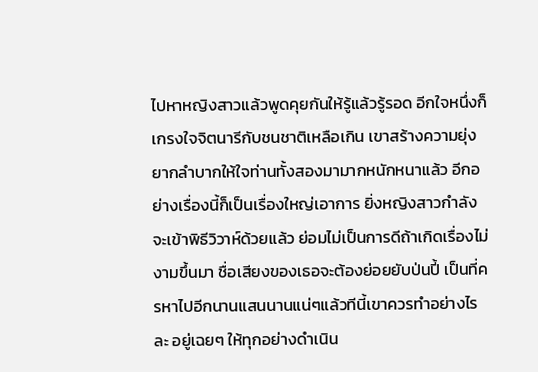ไปหาหญิงสาวแล้วพูดคุยกันให้รู้แล้วรู้รอด อีกใจหนึ่งก็เกรงใจจิตนารีกับชนชาติเหลือเกิน เขาสร้างความยุ่งยากลำบากให้ใจท่านทั้งสองมามากหนักหนาแล้ว อีกอย่างเรื่องนี้ก็เป็นเรื่องใหญ่เอาการ ยิ่งหญิงสาวกำลังจะเข้าพิธีวิวาห์ด้วยแล้ว ย่อมไม่เป็นการดีถ้าเกิดเรื่องไม่งามขึ้นมา ชื่อเสียงของเธอจะต้องย่อยยับป่นปี้ เป็นที่ครหาไปอีกนานแสนนานแน่ๆแล้วทีนี้เขาควรทำอย่างไรละ อยู่เฉยๆ ให้ทุกอย่างดำเนิน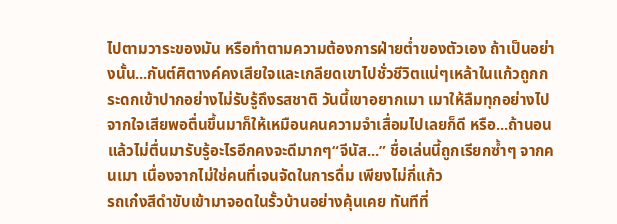ไปตามวาระของมัน หรือทำตามความต้องการฝ่ายต่ำของตัวเอง ถ้าเป็นอย่างนั้น...กันต์ศิตางค์คงเสียใจและเกลียดเขาไปชั่วชีวิตแน่ๆเหล้าในแก้วถูกกระดกเข้าปากอย่างไม่รับรู้ถึงรสชาติ วันนี้เขาอยากเมา เมาให้ลืมทุกอย่างไปจากใจเสียพอตื่นขึ้นมาก็ให้เหมือนคนความจำเสื่อมไปเลยก็ดี หรือ...ถ้านอนแล้วไม่ตื่นมารับรู้อะไรอีกคงจะดีมากๆ“จีนัส...” ชื่อเล่นนี้ถูกเรียกซ้ำๆ จากคนเมา เนื่องจากไม่ใช่คนที่เจนจัดในการดื่ม เพียงไม่กี่แก้ว
รถเก๋งสีดำขับเข้ามาจอดในรั้วบ้านอย่างคุ้นเคย ทันทีที่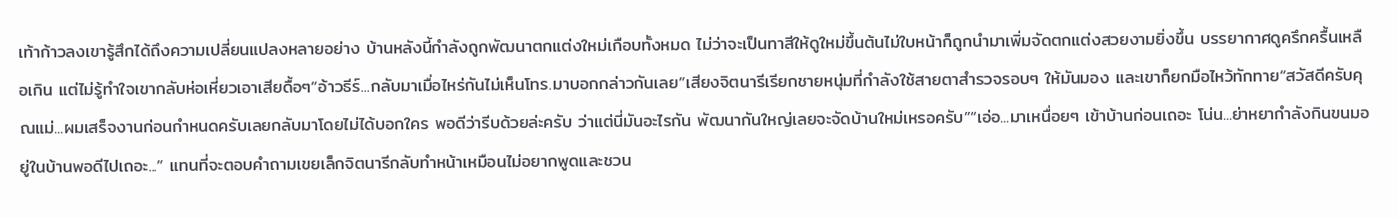เท้าก้าวลงเขารู้สึกได้ถึงความเปลี่ยนแปลงหลายอย่าง บ้านหลังนี้กำลังถูกพัฒนาตกแต่งใหม่เกือบทั้งหมด ไม่ว่าจะเป็นทาสีให้ดูใหม่ขึ้นต้นไม่ใบหน้าก็ถูกนำมาเพิ่มจัดตกแต่งสวยงามยิ่งขึ้น บรรยากาศดูครึกครื้นเหลือเกิน แต่ไม่รู้ทำใจเขากลับห่อเหี่ยวเอาเสียดื้อๆ“อ้าวธีร์...กลับมาเมื่อไหร่กันไม่เห็นโทร.มาบอกกล่าวกันเลย”เสียงจิตนารีเรียกชายหนุ่มที่กำลังใช้สายตาสำรวจรอบๆ ให้มันมอง และเขาก็ยกมือไหว้ทักทาย“สวัสดีครับคุณแม่...ผมเสร็จงานก่อนกำหนดครับเลยกลับมาโดยไม่ได้บอกใคร พอดีว่ารีบด้วยล่ะครับ ว่าแต่นี่มันอะไรกัน พัฒนากันใหญ่เลยจะจัดบ้านใหม่เหรอครับ”“เอ่อ...มาเหนื่อยๆ เข้าบ้านก่อนเถอะ โน่น...ย่าหยากำลังกินขนมอยู่ในบ้านพอดีไปเถอะ...” แทนที่จะตอบคำถามเขยเล็กจิตนารีกลับทำหน้าเหมือนไม่อยากพูดและชวน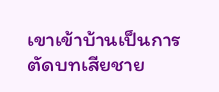เขาเข้าบ้านเป็นการตัดบทเสียชาย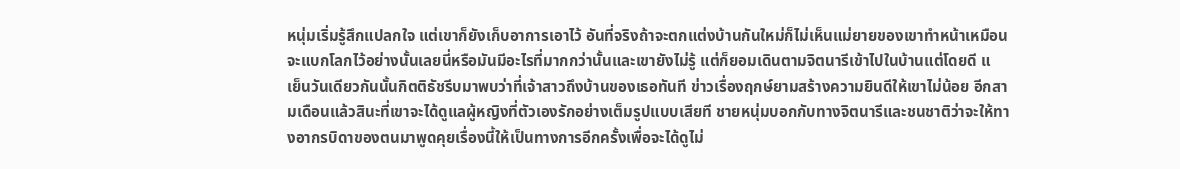หนุ่มเริ่มรู้สึกแปลกใจ แต่เขาก็ยังเก็บอาการเอาไว้ อันที่จริงถ้าจะตกแต่งบ้านกันใหม่ก็ไม่เห็นแม่ยายของเขาทำหน้าเหมือนจะแบกโลกไว้อย่างนั้นเลยนี่หรือมันมีอะไรที่มากกว่านั้นและเขายังไม่รู้ แต่ก็ยอมเดินตามจิตนารีเข้าไปในบ้านแต่โดยดี แ
เย็นวันเดียวกันนั้นกิตติธัชรีบมาพบว่าที่เจ้าสาวถึงบ้านของเธอทันที ข่าวเรื่องฤกษ์ยามสร้างความยินดีให้เขาไม่น้อย อีกสามเดือนแล้วสินะที่เขาจะได้ดูแลผู้หญิงที่ตัวเองรักอย่างเต็มรูปแบบเสียที ชายหนุ่มบอกกับทางจิตนารีและชนชาติว่าจะให้ทางอากรบิดาของตนมาพูดคุยเรื่องนี้ให้เป็นทางการอีกครั้งเพื่อจะได้ดูไม่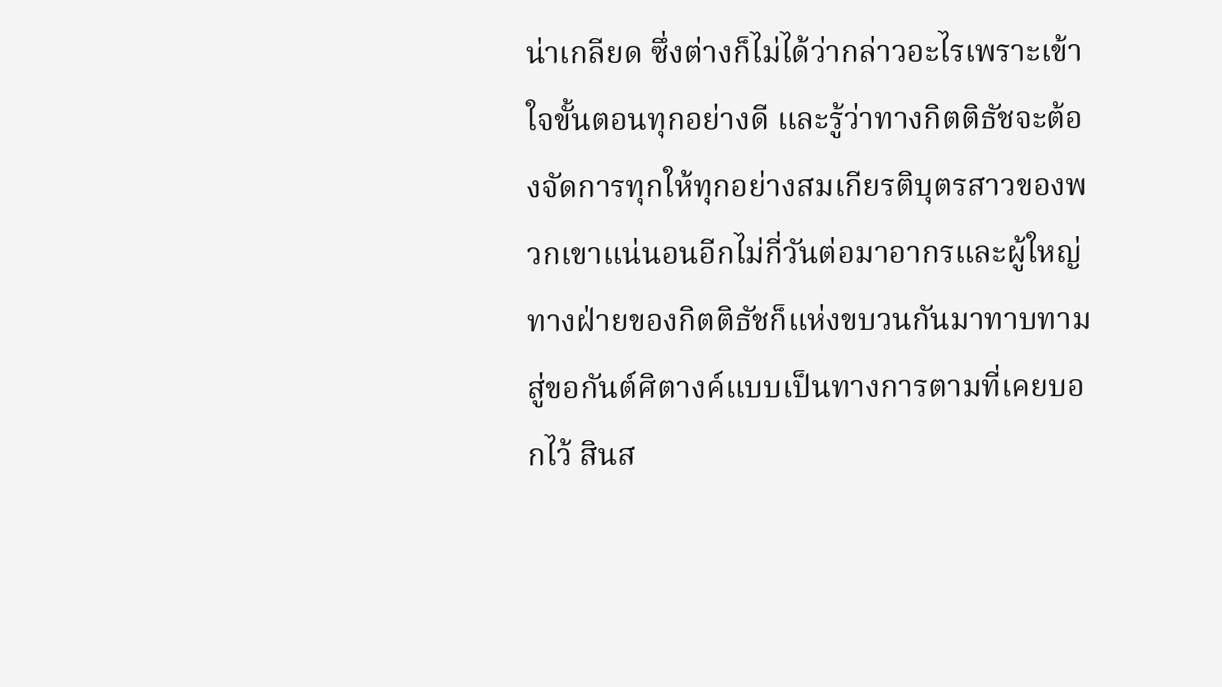น่าเกลียด ซึ่งต่างก็ไม่ได้ว่ากล่าวอะไรเพราะเข้าใจขั้นตอนทุกอย่างดี และรู้ว่าทางกิตติธัชจะต้องจัดการทุกให้ทุกอย่างสมเกียรติบุตรสาวของพวกเขาแน่นอนอีกไม่กี่วันต่อมาอากรและผู้ใหญ่ทางฝ่ายของกิตติธัชก็แห่งขบวนกันมาทาบทามสู่ขอกันต์ศิตางค์แบบเป็นทางการตามที่เคยบอกไว้ สินส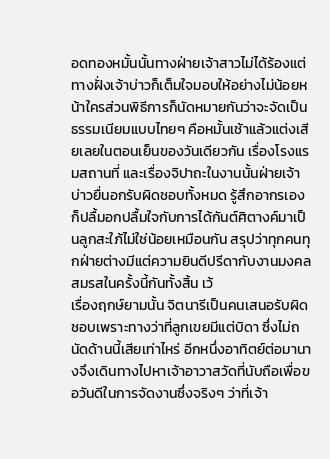อดทองหมั้นนั้นทางฝ่ายเจ้าสาวไม่ได้ร้องแต่ทางฝั่งเจ้าบ่าวก็เต็มใจมอบให้อย่างไม่น้อยหน้าใครส่วนพิธีการก็นัดหมายกันว่าจะจัดเป็นธรรมเนียมแบบไทยๆ คือหมั้นเช้าแล้วแต่งเสียเลยในตอนเย็นของวันเดียวกัน เรื่องโรงแรมสถานที่ และเรื่องจิปาถะในงานนั้นฝ่ายเจ้าบ่าวยื่นอกรับผิดชอบทั้งหมด รู้สึกอากรเองก็ปลื้มอกปลื้มใจกับการได้กันต์ศิตางค์มาเป็นลูกสะใภ้ไม่ใช่น้อยเหมือนกัน สรุปว่าทุกคนทุกฝ่ายต่างมีแต่ความยินดีปรีดากับงานมงคลสมรสในครั้งนี้กันทั้งสิ้น เว้
เรื่องฤกษ์ยามนั้น จิตนารีเป็นคนเสนอรับผิดชอบเพราะทางว่าที่ลูกเขยมีแต่บิดา ซึ่งไม่ถนัดด้านนี้เสียเท่าไหร่ อีกหนึ่งอาทิตย์ต่อมานางจึงเดินทางไปหาเจ้าอาวาสวัดที่นับถือเพื่อขอวันดีในการจัดงานซึ่งจริงๆ ว่าที่เจ้า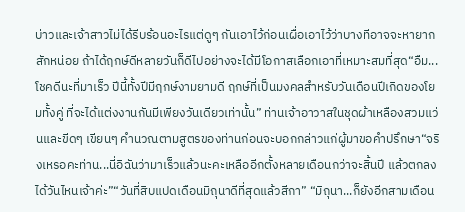บ่าวและเจ้าสาวไม่ได้รีบร้อนอะไรแต่ดูๆ กันเอาไว้ก่อนเผื่อเอาไว้ว่าบางทีอาจจะหายากสักหน่อย ถ้าได้ฤกษ์ดีหลายวันก็ดีไปอย่างจะได้มีโอกาสเลือกเอาที่เหมาะสมที่สุด“อืม...โชคดีนะที่มาเร็ว ปีนี้ทั้งปีมีฤกษ์งามยามดี ฤกษ์ที่เป็นมงคลสำหรับวันเดือนปีเกิดของโยมทั้งคู่ ที่จะได้แต่งงานกันมีเพียงวันเดียวเท่านั้น” ท่านเจ้าอาวาสในชุดผ้าเหลืองสวมแว่นและขีดๆ เขียนๆ คำนวณตามสูตรของท่านก่อนจะบอกกล่าวแก่ผู้มาขอคำปรึกษา“จริงเหรอคะท่าน...นี่อิฉันว่ามาเร็วแล้วนะคะเหลืออีกตั้งหลายเดือนกว่าจะสิ้นปี แล้วตกลงได้วันไหนเจ้าค่ะ”“วันที่สิบแปดเดือนมิถุนาดีที่สุดแล้วสีกา” “มิถุนา...ก็ยังอีกสามเดือน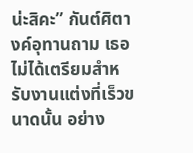น่ะสิคะ” กันต์ศิตางค์อุทานถาม เธอไม่ได้เตรียมสำหรับงานแต่งที่เร็วขนาดนั้น อย่าง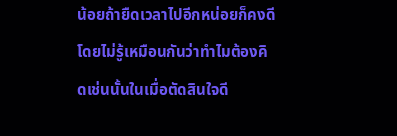น้อยถ้ายืดเวลาไปอีกหน่อยก็คงดี โดยไม่รู้เหมือนกันว่าทำไมต้องคิดเช่นนั้นในเมื่อตัดสินใจดี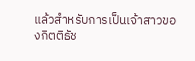แล้วสำหรับการเป็นเจ้าสาวของกิตติธัช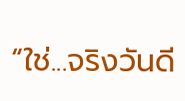“ใช่...จริงวันดี